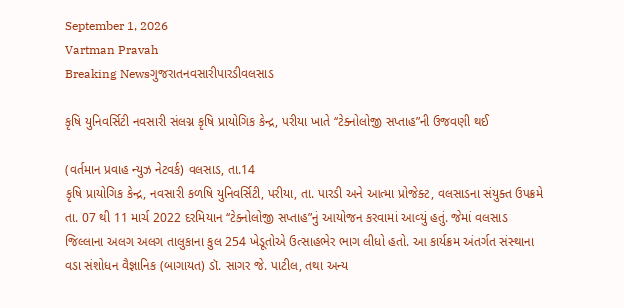September 1, 2026
Vartman Pravah
Breaking Newsગુજરાતનવસારીપારડીવલસાડ

કૃષિ યુનિવર્સિટી નવસારી સંલગ્ન કૃષિ પ્રાયોગિક કેન્‍દ્ર, પરીયા ખાતે ‘‘ટેક્‍નોલોજી સપ્‍તાહ”ની ઉજવણી થઈ

(વર્તમાન પ્રવાહ ન્‍યુઝ નેટવર્ક) વલસાડ, તા.14
કૃષિ પ્રાયોગિક કેન્‍દ્ર, નવસારી કળષિ યુનિવર્સિટી, પરીયા, તા. પારડી અને આત્‍મા પ્રોજેક્‍ટ, વલસાડના સંયુક્‍ત ઉપક્રમે તા. 07 થી 11 માર્ચ 2022 દરમિયાન ‘‘ટેક્‍નોલોજી સપ્‍તાહ”નું આયોજન કરવામાં આવ્‍યું હતું. જેમાં વલસાડ જિલ્લાના અલગ અલગ તાલુકાના કુલ 254 ખેડૂતોએ ઉત્‍સાહભેર ભાગ લીધો હતો. આ કાર્યક્રમ અંતર્ગત સંસ્‍થાના વડા સંશોધન વૈજ્ઞાનિક (બાગાયત) ડૉ. સાગર જે. પાટીલ, તથા અન્‍ય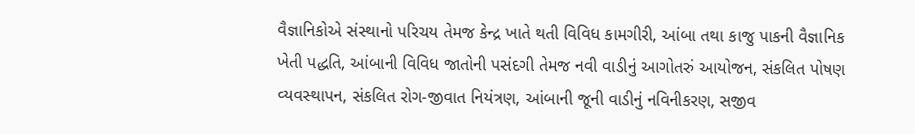વૈજ્ઞાનિકોએ સંસ્‍થાનો પરિચય તેમજ કેન્‍દ્ર ખાતે થતી વિવિધ કામગીરી, આંબા તથા કાજુ પાકની વૈજ્ઞાનિક ખેતી પદ્ધતિ, આંબાની વિવિધ જાતોની પસંદગી તેમજ નવી વાડીનું આગોતરું આયોજન, સંકલિત પોષણ વ્‍યવસ્‍થાપન, સંકલિત રોગ-જીવાત નિયંત્રણ, આંબાની જૂની વાડીનું નવિનીકરણ, સજીવ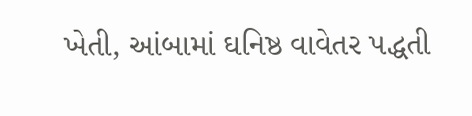ખેતી, આંબામાં ઘનિષ્ઠ વાવેતર પદ્ધતી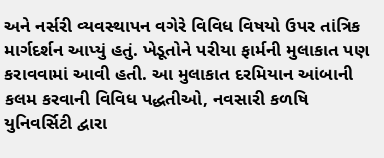અને નર્સરી વ્‍યવસ્‍થાપન વગેરે વિવિધ વિષયો ઉપર તાંત્રિક માર્ગદર્શન આપ્‍યું હતું. ખેડૂતોને પરીયા ફાર્મની મુલાકાત પણ કરાવવામાં આવી હતી. આ મુલાકાત દરમિયાન આંબાની કલમ કરવાની વિવિધ પદ્ધતીઓ, નવસારી કળષિ યુનિવર્સિટી દ્વારા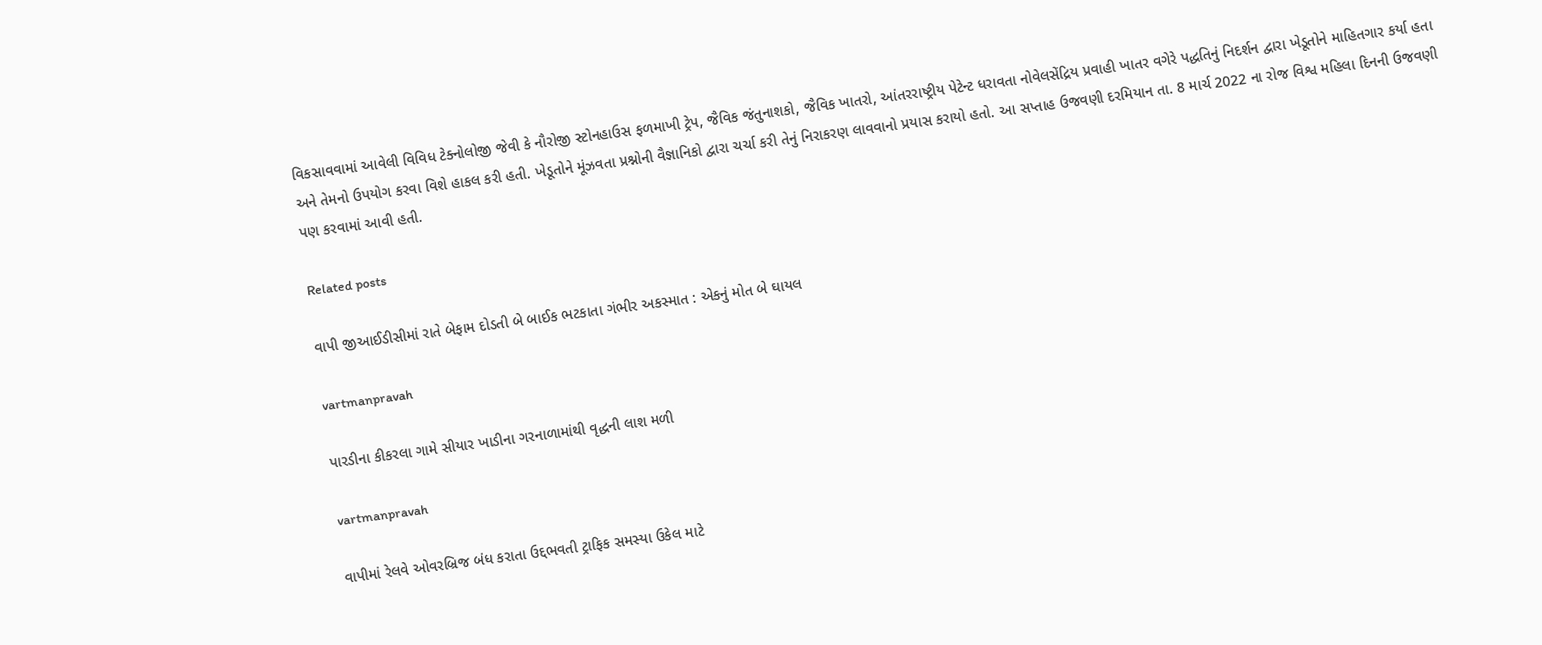વિકસાવવામાં આવેલી વિવિધ ટેક્‍નોલોજી જેવી કે નૌરોજી સ્‍ટોનહાઉસ ફળમાખી ટ્રેપ, જૈવિક જંતુનાશકો, જૈવિક ખાતરો, આંતરરાષ્ટ્રીય પેટેન્‍ટ ધરાવતા નોવેલસેંદ્રિય પ્રવાહી ખાતર વગેરે પદ્ધતિનું નિદર્શન દ્વારા ખેડૂતોને માહિતગાર કર્યા હતા અને તેમનો ઉપયોગ કરવા વિશે હાકલ કરી હતી. ખેડૂતોને મૂંઝવતા પ્રશ્નોની વૈજ્ઞાનિકો દ્વારા ચર્ચા કરી તેનું નિરાકરણ લાવવાનો પ્રયાસ કરાયો હતો. આ સપ્‍તાહ ઉજવણી દરમિયાન તા. 8 માર્ચ 2022 ના રોજ વિશ્વ મહિલા દિનની ઉજવણી પણ કરવામાં આવી હતી.

Related posts

વાપી જીઆઈડીસીમાં રાતે બેફામ દોડતી બે બાઈક ભટકાતા ગંભીર અકસ્‍માત : એકનું મોત બે ઘાયલ

vartmanpravah

પારડીના કીકરલા ગામે સીયાર ખાડીના ગરનાળામાંથી વૃદ્ધની લાશ મળી

vartmanpravah

વાપીમાં રેલવે ઓવરબ્રિજ બંધ કરાતા ઉદ્દભવતી ટ્રાફિક સમસ્‍યા ઉકેલ માટે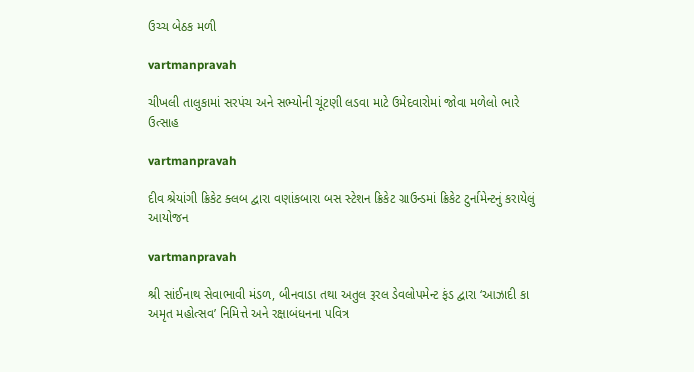ઉચ્‍ચ બેઠક મળી

vartmanpravah

ચીખલી તાલુકામાં સરપંચ અને સભ્‍યોની ચૂંટણી લડવા માટે ઉમેદવારોમાં જોવા મળેલો ભારે ઉત્‍સાહ

vartmanpravah

દીવ શ્રેયાંગી ક્રિકેટ ક્‍લબ દ્વારા વણાંકબારા બસ સ્‍ટેશન ક્રિકેટ ગ્રાઉન્‍ડમાં ક્રિકેટ ટુર્નામેન્‍ટનું કરાયેલું આયોજન

vartmanpravah

શ્રી સાંઈનાથ સેવાભાવી મંડળ, બીનવાડા તથા અતુલ રૂરલ ડેવલોપમેન્‍ટ ફંડ દ્વારા ‘આઝાદી કા અમૃત મહોત્‍સવ’ નિમિત્તે અને રક્ષાબંધનના પવિત્ર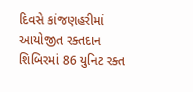દિવસે કાંજણહરીમાં આયોજીત રક્‍તદાન શિબિરમાં 86 યુનિટ રક્‍ત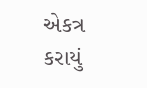એકત્ર કરાયું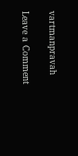vartmanpravah

Leave a Comment